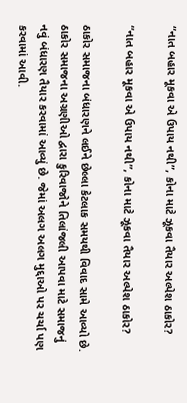“નાત બહાર મૂકવા એ ઉપાય નથી”, કોના માટે ઝૂકવા તૈયાર અલ્પેશ ઠાકોર?

“નાત બહાર મૂકવા એ ઉપાય નથી”, કોના માટે ઝૂકવા તૈયાર અલ્પેશ ઠાકોર?

ઠાકોર સમાજના બંધારણને લઈને છેલ્લા કેટલાક સમયથી વિવાદ સામે આવ્યો છે. ઠાકોર સમાજના અગ્રણીઓ દ્વારા કુરિવાજોને તિલાંજલી આપવા માટે સમાજનું નવું બંધારણ તૈયાર કરવામાં આવ્યું છે. જેમાં અલગ અલગ મુદ્દાઓ પર ચર્ચા પણ કરવામાં આવી.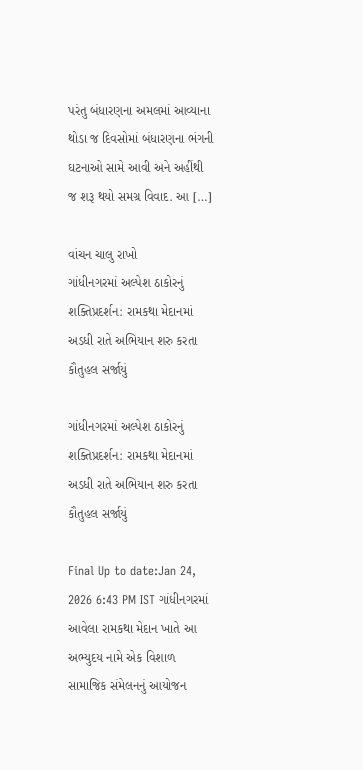પરંતુ બંધારણના અમલમાં આવ્યાના થોડા જ દિવસોમાં બંધારણના ભંગની ઘટનાઓ સામે આવી અને અહીંથી જ શરૂ થયો સમગ્ર વિવાદ. આ […]

વાંચન ચાલુ રાખો
ગાંધીનગરમાં અલ્પેશ ઠાકોરનું શક્તિપ્રદર્શન: રામકથા મેદાનમાં અડધી રાતે અભિયાન શરુ કરતા કૌતુહલ સર્જાયું

ગાંધીનગરમાં અલ્પેશ ઠાકોરનું શક્તિપ્રદર્શન: રામકથા મેદાનમાં અડધી રાતે અભિયાન શરુ કરતા કૌતુહલ સર્જાયું

Final Up to date:Jan 24, 2026 6:43 PM IST ગાંધીનગરમાં આવેલા રામકથા મેદાન ખાતે આ અભ્યુદય નામે એક વિશાળ સામાજિક સંમેલનનું આયોજન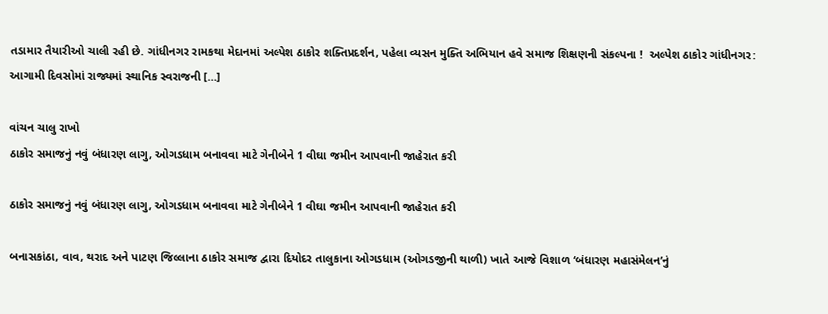તડામાર તૈયારીઓ ચાલી રહી છે. ગાંધીનગર રામકથા મેદાનમાં અલ્પેશ ઠાકોર શક્તિપ્રદર્શન, પહેલા વ્યસન મુક્તિ અભિયાન હવે સમાજ શિક્ષણની સંકલ્પના !  અલ્પેશ ઠાકોર ગાંધીનગર: આગામી દિવસોમાં રાજ્યમાં સ્થાનિક સ્વરાજની […]

વાંચન ચાલુ રાખો
ઠાકોર સમાજનું નવું બંધારણ લાગુ, ઓગડધામ બનાવવા માટે ગેનીબેને 1 વીઘા જમીન આપવાની જાહેરાત કરી

ઠાકોર સમાજનું નવું બંધારણ લાગુ, ઓગડધામ બનાવવા માટે ગેનીબેને 1 વીઘા જમીન આપવાની જાહેરાત કરી

બનાસકાંઠા, વાવ, થરાદ અને પાટણ જિલ્લાના ઠાકોર સમાજ દ્વારા દિયોદર તાલુકાના ઓગડધામ (ઓગડજીની થાળી) ખાતે આજે વિશાળ ‘બંધારણ મહાસંમેલન’નું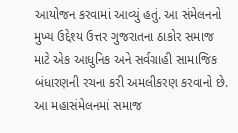આયોજન કરવામાં આવ્યું હતું. આ સંમેલનનો મુખ્ય ઉદ્દેશ્ય ઉત્તર ગુજરાતના ઠાકોર સમાજ માટે એક આધુનિક અને સર્વગ્રાહી સામાજિક બંધારણની રચના કરી અમલીકરણ કરવાનો છે. આ મહાસંમેલનમાં સમાજ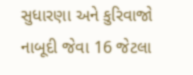સુધારણા અને કુરિવાજો નાબૂદી જેવા 16 જેટલા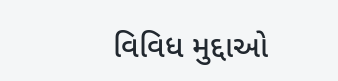વિવિધ મુદ્દાઓ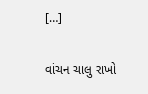[…]

વાંચન ચાલુ રાખો